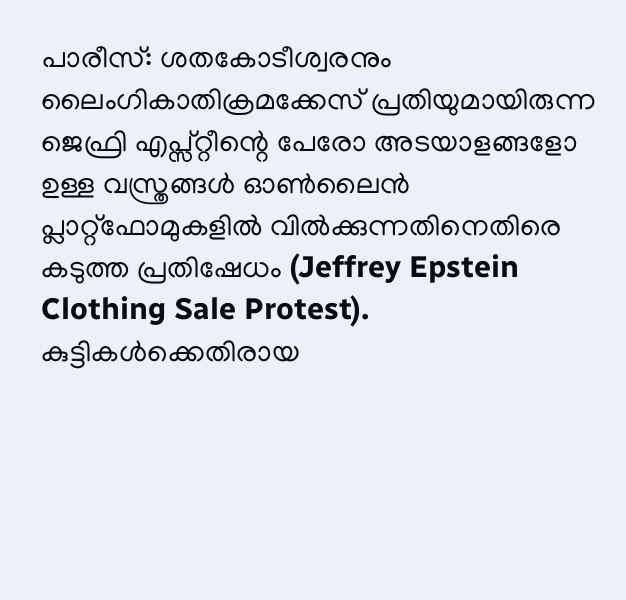പാരീസ്: ശതകോടീശ്വരനും ലൈംഗികാതിക്രമക്കേസ് പ്രതിയുമായിരുന്ന ജെഫ്രി എപ്സ്റ്റീന്റെ പേരോ അടയാളങ്ങളോ ഉള്ള വസ്ത്രങ്ങൾ ഓൺലൈൻ പ്ലാറ്റ്ഫോമുകളിൽ വിൽക്കുന്നതിനെതിരെ കടുത്ത പ്രതിഷേധം (Jeffrey Epstein Clothing Sale Protest). കുട്ടികൾക്കെതിരായ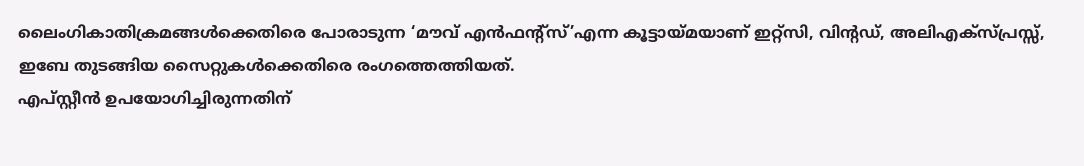ലൈംഗികാതിക്രമങ്ങൾക്കെതിരെ പോരാടുന്ന ‘മൗവ് എൻഫന്റ്സ്’എന്ന കൂട്ടായ്മയാണ് ഇറ്റ്സി, വിന്റഡ്, അലിഎക്സ്പ്രസ്സ്, ഇബേ തുടങ്ങിയ സൈറ്റുകൾക്കെതിരെ രംഗത്തെത്തിയത്.
എപ്സ്റ്റീൻ ഉപയോഗിച്ചിരുന്നതിന്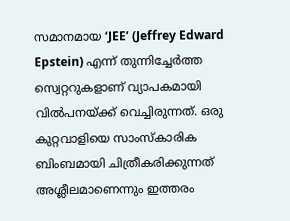സമാനമായ ‘JEE’ (Jeffrey Edward Epstein) എന്ന് തുന്നിച്ചേർത്ത സ്വെറ്ററുകളാണ് വ്യാപകമായി വിൽപനയ്ക്ക് വെച്ചിരുന്നത്. ഒരു കുറ്റവാളിയെ സാംസ്കാരിക ബിംബമായി ചിത്രീകരിക്കുന്നത് അശ്ലീലമാണെന്നും ഇത്തരം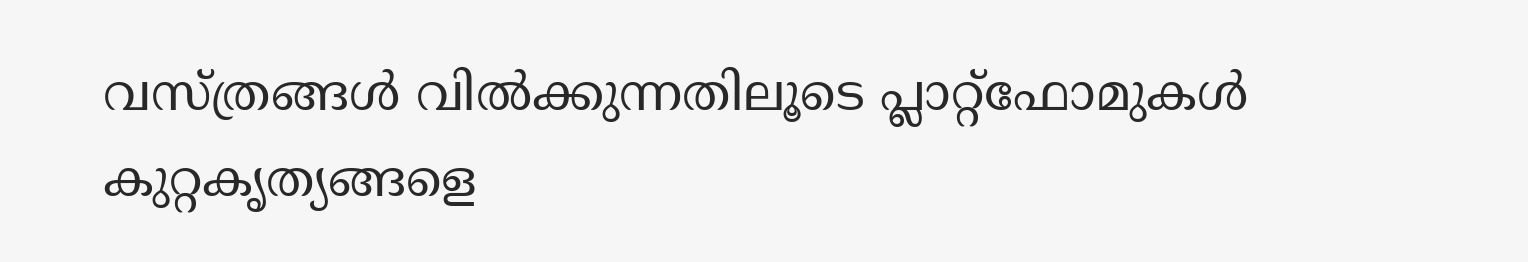വസ്ത്രങ്ങൾ വിൽക്കുന്നതിലൂടെ പ്ലാറ്റ്ഫോമുകൾ കുറ്റകൃത്യങ്ങളെ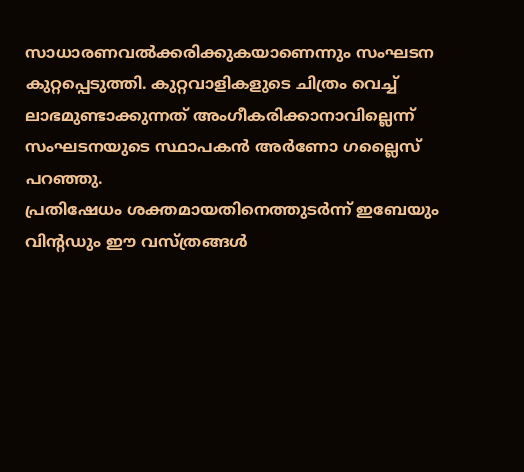സാധാരണവൽക്കരിക്കുകയാണെന്നും സംഘടന കുറ്റപ്പെടുത്തി. കുറ്റവാളികളുടെ ചിത്രം വെച്ച് ലാഭമുണ്ടാക്കുന്നത് അംഗീകരിക്കാനാവില്ലെന്ന് സംഘടനയുടെ സ്ഥാപകൻ അർണോ ഗല്ലൈസ് പറഞ്ഞു.
പ്രതിഷേധം ശക്തമായതിനെത്തുടർന്ന് ഇബേയും വിന്റഡും ഈ വസ്ത്രങ്ങൾ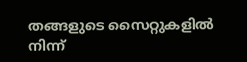തങ്ങളുടെ സൈറ്റുകളിൽ നിന്ന്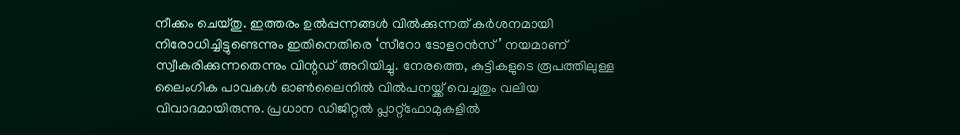നീക്കം ചെയ്തു. ഇത്തരം ഉൽപ്പന്നങ്ങൾ വിൽക്കുന്നത് കർശനമായി നിരോധിച്ചിട്ടുണ്ടെന്നും ഇതിനെതിരെ ‘സീറോ ടോളറൻസ്’ നയമാണ് സ്വീകരിക്കുന്നതെന്നും വിന്റഡ് അറിയിച്ചു. നേരത്തെ, കുട്ടികളുടെ രൂപത്തിലുള്ള ലൈംഗിക പാവകൾ ഓൺലൈനിൽ വിൽപനയ്ക്ക് വെച്ചതും വലിയ വിവാദമായിരുന്നു. പ്രധാന ഡിജിറ്റൽ പ്ലാറ്റ്ഫോമുകളിൽ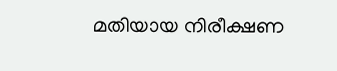മതിയായ നിരീക്ഷണ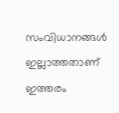സംവിധാനങ്ങൾ ഇല്ലാത്തതാണ് ഇത്തരം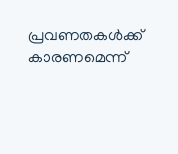പ്രവണതകൾക്ക് കാരണമെന്ന്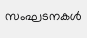സംഘടനകൾ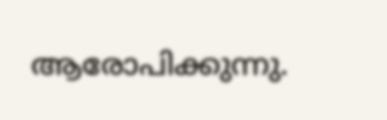ആരോപിക്കുന്നു.